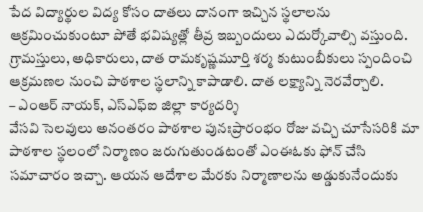పేద విద్యార్థుల విద్య కోసం దాతలు దానంగా ఇచ్చిన స్థలాలను ఆక్రమించుకుంటూ పోతే భవిష్యత్లో తీవ్ర ఇబ్బందులు ఎదుర్కోవాల్సి వస్తుంది. గ్రామస్తులు, అధికారులు, దాత రామకృష్ణమూర్తి శర్మ కుటుంబీకులు స్పందించి ఆక్రమణల నుంచి పాఠశాల స్థలాన్ని కాపాడాలి. దాత లక్ష్యాన్ని నెరవేర్చాలి.
– ఎంఆర్ నాయక్, ఎస్ఎఫ్ఐ జిల్లా కార్యదర్శి
వేసవి సెలవులు అనంతరం పాఠశాల పునఃప్రారంభం రోజు వచ్చి చూసేసరికి మా పాఠశాల స్థలంలో నిర్మాణం జరుగుతుండటంతో ఎంఈఓకు ఫోన్ చేసి సమాచారం ఇచ్చా. ఆయన ఆదేశాల మేరకు నిర్మాణాలను అడ్డుకునేందుకు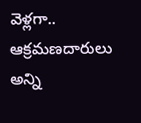వెళ్లగా.. ఆక్రమణదారులు అన్ని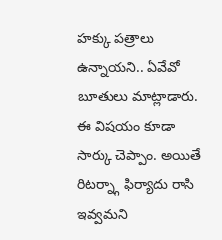హక్కు పత్రాలు ఉన్నాయని.. ఏవేవో బూతులు మాట్లాడారు. ఈ విషయం కూడా సార్కు చెప్పాం. అయితే రిటర్న్గా ఫిర్యాదు రాసి ఇవ్వమని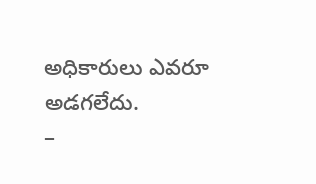అధికారులు ఎవరూ అడగలేదు.
–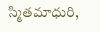స్మితమాధురి,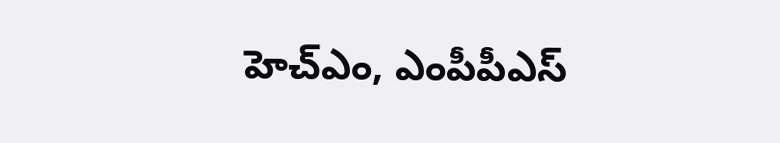హెచ్ఎం, ఎంపీపీఎస్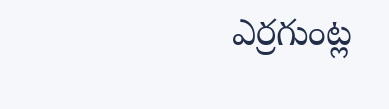ఎర్రగుంట్ల